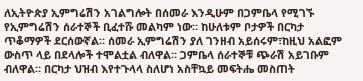ለኢትዮጵያ ኢምግሬሽን አገልግሎት በሰመራ እንዲሁም በጋምቤላ የሚገኙ የኢምግሬሽን ሰራተኞች ቢፈተሹ መልካም ነው። ከሁለቱም ቦታዎች በርካታ ጥቆማዎች ደርሰውኛል። ሰመራ ኢምግሬሽን ያለ ገንዘብ አይሰሩም፣ከዚህ አልፎም ውስጥ ላይ በደላሎች ተሞልቷል ብለዋል። ጋምቤላ ሰራተኞቹ ጭራሽ አይገቡም ብለዋል። በርካታ ህዝብ እየተጉላላ ስለሆነ አስቸኳይ መፍትሔ መስጠት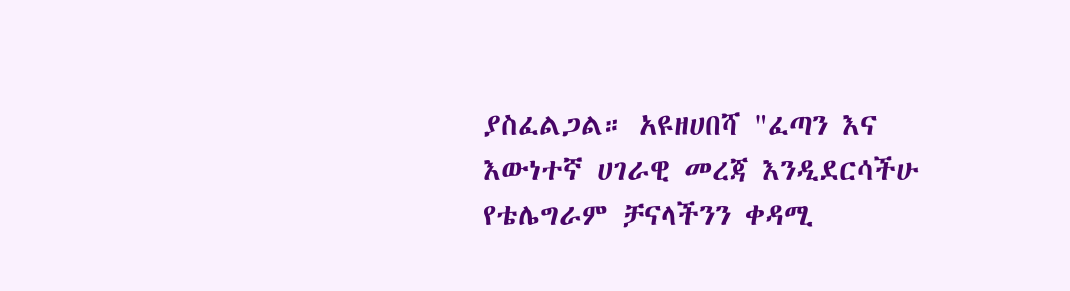ያስፈልጋል። አዩዘሀበሻ "ፈጣን እና እውነተኛ ሀገራዊ መረጃ እንዲደርሳችሁ የቴሌግራም ቻናላችንን ቀዳሚ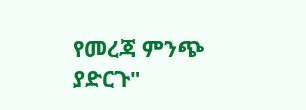የመረጃ ምንጭ ያድርጉ"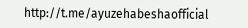http://t.me/ayuzehabeshaofficial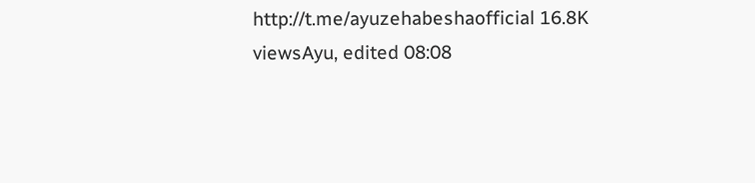http://t.me/ayuzehabeshaofficial 16.8K viewsAyu, edited 08:08